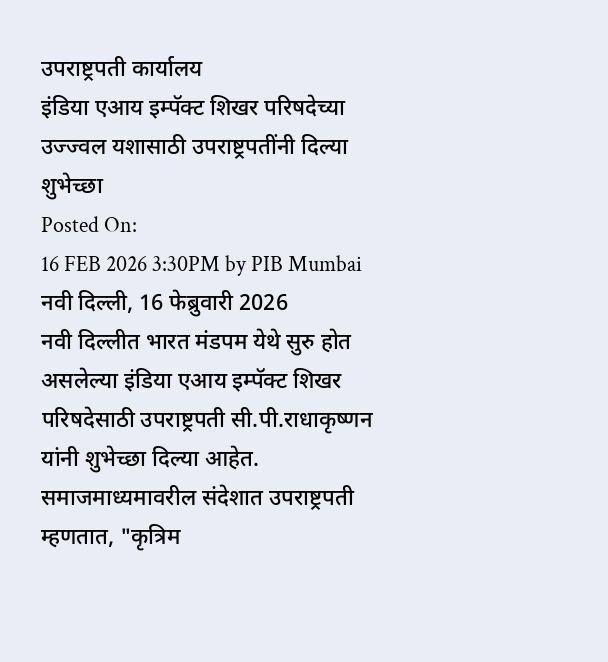उपराष्ट्रपती कार्यालय
इंडिया एआय इम्पॅक्ट शिखर परिषदेच्या उज्ज्वल यशासाठी उपराष्ट्रपतींनी दिल्या शुभेच्छा
Posted On:
16 FEB 2026 3:30PM by PIB Mumbai
नवी दिल्ली, 16 फेब्रुवारी 2026
नवी दिल्लीत भारत मंडपम येथे सुरु होत असलेल्या इंडिया एआय इम्पॅक्ट शिखर परिषदेसाठी उपराष्ट्रपती सी.पी.राधाकृष्णन यांनी शुभेच्छा दिल्या आहेत.
समाजमाध्यमावरील संदेशात उपराष्ट्रपती म्हणतात, "कृत्रिम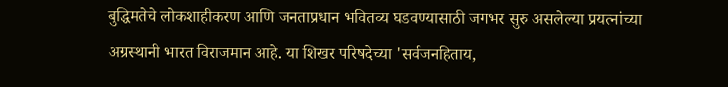बुद्धिमतेचे लोकशाहीकरण आणि जनताप्रधान भवितव्य घडवण्यासाठी जगभर सुरु असलेल्या प्रयत्नांच्या अग्रस्थानी भारत विराजमान आहे. या शिखर परिषदेच्या 'सर्वजनहिताय,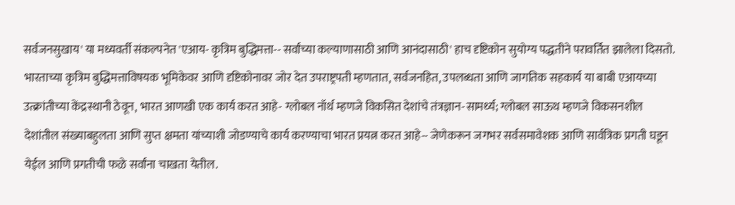सर्वजनसुखाय' या मध्यवर्ती संकल्पनेत 'एआय- कृत्रिम बुद्धिमत्ता-- सर्वांच्या कल्याणासाठी आणि आनंदासाठी' हाच दृष्टिकोन सुयोग्य पद्धतीने परावर्तित झालेला दिसतो.
भारताच्या कृत्रिम बुद्धिमत्ताविषयक भूमिकेवर आणि दृष्टिकोनावर जोर देत उपराष्ट्रपती म्हणतात, सर्वजनहित, उपलब्धता आणि जागतिक सहकार्य या बाबी एआयच्या उत्क्रांतीच्या केंद्रस्थानी ठेवून, भारत आणखी एक कार्य करत आहे- ग्लोबल नॉर्थ म्हणजे विकसित देशांचे तंत्रज्ञान-सामर्थ्य; ग्लोबल साऊथ म्हणजे विकसनशील देशांतील संख्याबहुलता आणि सुप्त क्षमता यांच्याशी जोडण्याचे कार्य करण्याचा भारत प्रयत्न करत आहे-- जेणेकरून जगभर सर्वसमावेशक आणि सार्वत्रिक प्रगती घडून येईल आणि प्रगतीची फळे सर्वांना चाखता येतील.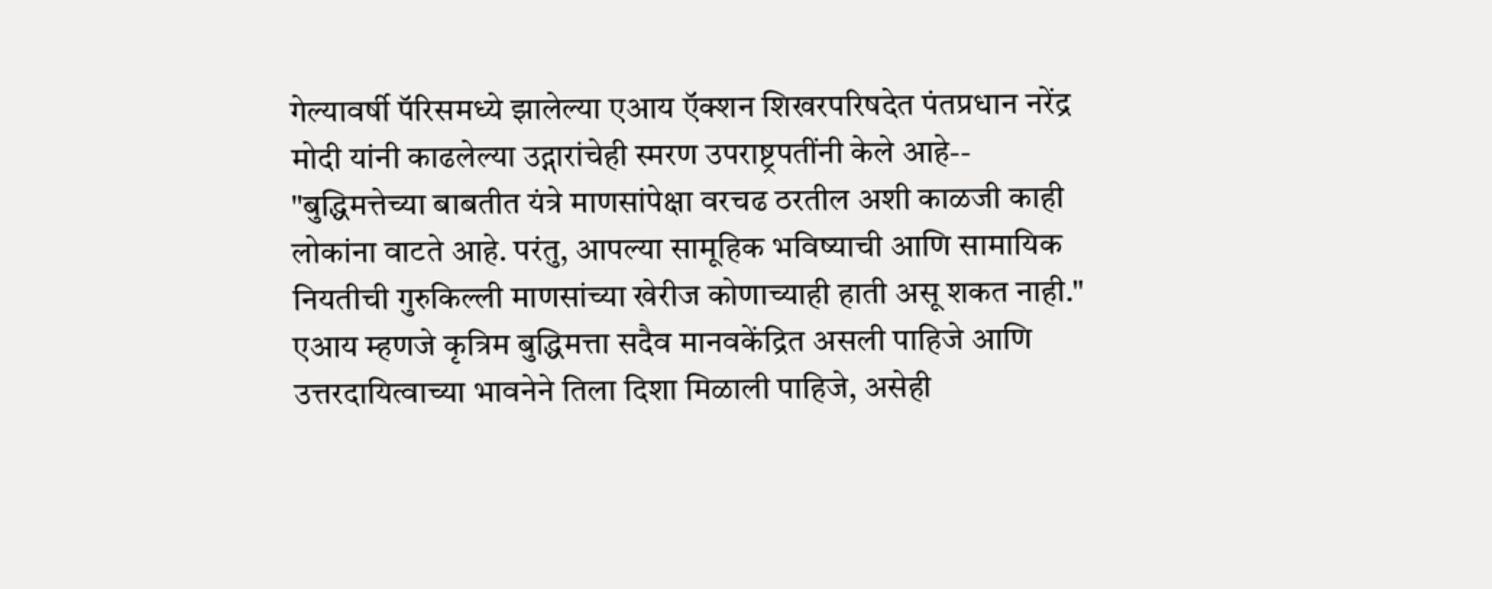गेल्यावर्षी पॅरिसमध्ये झालेल्या एआय ऍक्शन शिखरपरिषदेत पंतप्रधान नरेंद्र मोदी यांनी काढलेल्या उद्गारांचेही स्मरण उपराष्ट्रपतींनी केले आहे-- "बुद्धिमत्तेच्या बाबतीत यंत्रे माणसांपेक्षा वरचढ ठरतील अशी काळजी काही लोकांना वाटते आहे. परंतु, आपल्या सामूहिक भविष्याची आणि सामायिक नियतीची गुरुकिल्ली माणसांच्या खेरीज कोणाच्याही हाती असू शकत नाही." एआय म्हणजे कृत्रिम बुद्धिमत्ता सदैव मानवकेंद्रित असली पाहिजे आणि उत्तरदायित्वाच्या भावनेने तिला दिशा मिळाली पाहिजे, असेही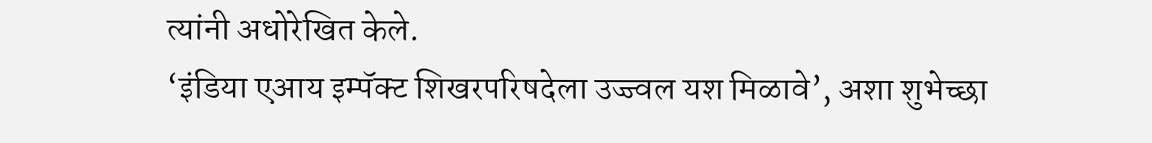त्यांनी अधोरेखित केले.
‘इंडिया एआय इम्पॅक्ट शिखरपरिषदेला उज्ज्वल यश मिळावे’, अशा शुभेच्छा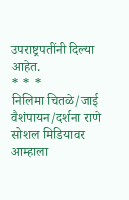उपराष्ट्रपतींनी दिल्या आहेत.
* * *
निलिमा चितळे/जाई वैशंपायन/दर्शना राणे
सोशल मिडियावर आम्हाला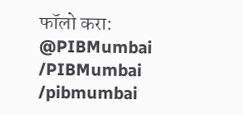फॉलो करा:
@PIBMumbai
/PIBMumbai
/pibmumbai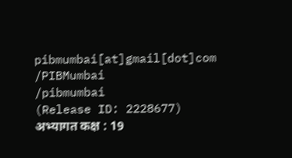pibmumbai[at]gmail[dot]com
/PIBMumbai
/pibmumbai
(Release ID: 2228677)
अभ्यागत कक्ष : 19